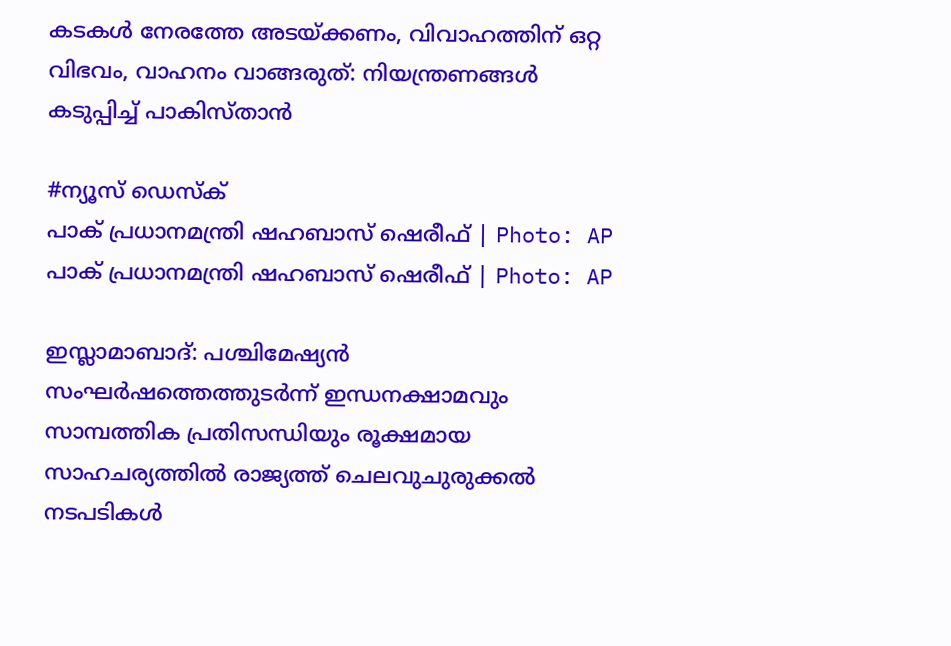കടകൾ നേരത്തേ അടയ്ക്കണം, വിവാഹത്തിന് ഒറ്റ വിഭവം, വാഹനം വാങ്ങരുത്: നിയന്ത്രണങ്ങൾ കടുപ്പിച്ച് പാകിസ്താൻ

#ന്യൂസ് ഡെസ്ക്
പാക് പ്രധാനമന്ത്രി ഷഹബാസ് ഷെരീഫ് | Photo: AP
പാക് പ്രധാനമന്ത്രി ഷഹബാസ് ഷെരീഫ് | Photo: AP

ഇസ്ലാമാബാദ്: പശ്ചിമേഷ്യൻ സംഘർഷത്തെത്തുടർന്ന് ഇന്ധനക്ഷാമവും സാമ്പത്തിക പ്രതിസന്ധിയും രൂക്ഷമായ സാഹചര്യത്തിൽ രാജ്യത്ത് ചെലവുചുരുക്കൽ നടപടികൾ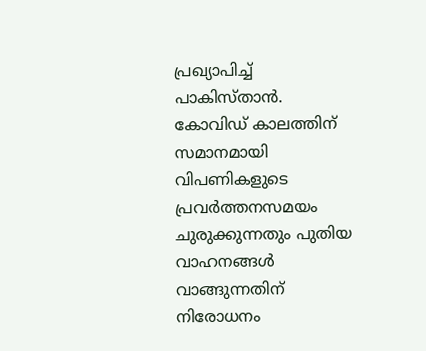പ്രഖ്യാപിച്ച് പാകിസ്താൻ. കോവിഡ് കാലത്തിന് സമാനമായി വിപണികളുടെ പ്രവർത്തനസമയം ചുരുക്കുന്നതും പുതിയ വാഹനങ്ങൾ വാങ്ങുന്നതിന് നിരോധനം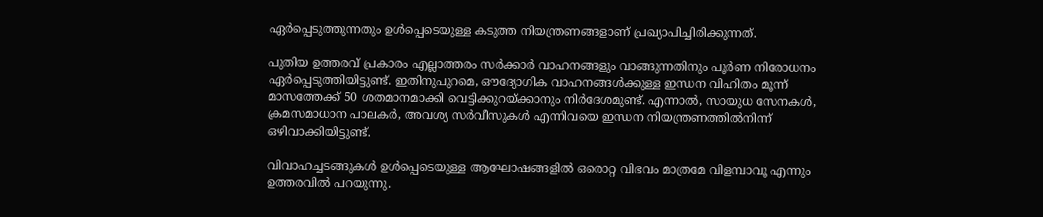ഏർപ്പെടുത്തുന്നതും ഉൾപ്പെടെയുള്ള കടുത്ത നിയന്ത്രണങ്ങളാണ് പ്രഖ്യാപിച്ചിരിക്കുന്നത്.

പുതിയ ഉത്തരവ് പ്രകാരം എല്ലാത്തരം സർക്കാർ വാഹനങ്ങളും വാങ്ങുന്നതിനും പൂർണ നിരോധനം ഏർപ്പെടുത്തിയിട്ടുണ്ട്. ഇതിനുപുറമെ, ഔദ്യോഗിക വാഹനങ്ങൾക്കുള്ള ഇന്ധന വിഹിതം മൂന്ന് മാസത്തേക്ക് 50 ശതമാനമാക്കി വെട്ടിക്കുറയ്ക്കാനും നിർദേശമുണ്ട്. എന്നാൽ, സായുധ സേനകൾ, ക്രമസമാധാന പാലകർ, അവശ്യ സർവീസുകൾ എന്നിവയെ ഇന്ധന നിയന്ത്രണത്തിൽനിന്ന് ഒഴിവാക്കിയിട്ടുണ്ട്.

വിവാഹച്ചടങ്ങുകൾ ഉൾപ്പെടെയുള്ള ആഘോഷങ്ങളിൽ ഒരൊറ്റ വിഭവം മാത്രമേ വിളമ്പാവൂ എന്നും ഉത്തരവിൽ പറയുന്നു.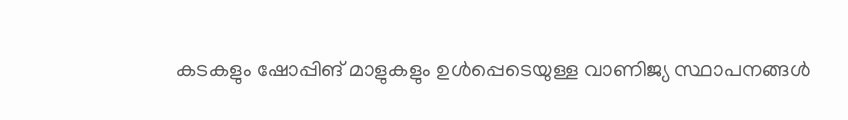കടകളും ഷോപ്പിങ് മാളുകളും ഉൾപ്പെടെയുള്ള വാണിജ്യ സ്ഥാപനങ്ങൾ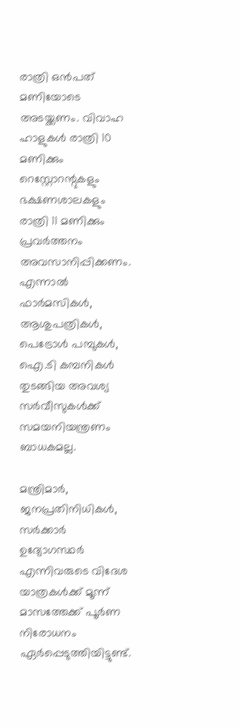രാത്രി ഒൻപത് മണിയോടെ അടയ്ക്കണം. വിവാഹ ഹാളുകൾ രാത്രി 10 മണിക്കും റെസ്റ്റോറന്റുകളും ഭക്ഷണശാലകളും രാത്രി 11 മണിക്കും പ്രവർത്തനം അവസാനിപ്പിക്കണം. എന്നാൽ ഫാർമസികൾ, ആശുപത്രികൾ, പെട്രോൾ പമ്പുകൾ, ഐ.ടി കമ്പനികൾ തുടങ്ങിയ അവശ്യ സർവീസുകൾക്ക് സമയനിയന്ത്രണം ബാധകമല്ല.

മന്ത്രിമാർ, ജനപ്രതിനിധികൾ, സർക്കാർ ഉദ്യോഗസ്ഥർ എന്നിവരുടെ വിദേശ യാത്രകൾക്ക് മൂന്ന് മാസത്തേക്ക് പൂർണ നിരോധനം ഏർപ്പെടുത്തിയിട്ടുണ്ട്.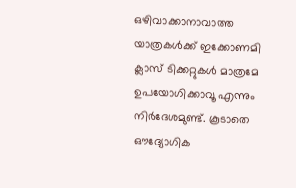ഒഴിവാക്കാനാവാത്ത യാത്രകൾക്ക് ഇക്കോണമി ക്ലാസ് ടിക്കറ്റുകൾ മാത്രമേ ഉപയോഗിക്കാവൂ എന്നും നിർദേശമുണ്ട്. കൂടാതെ ഔദ്യോഗിക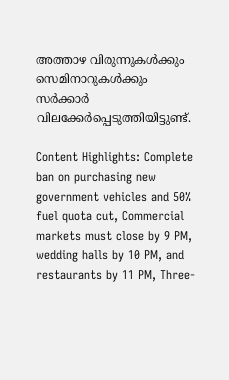അത്താഴ വിരുന്നുകൾക്കും സെമിനാറുകൾക്കും സർക്കാർ വിലക്കേർപ്പെടുത്തിയിട്ടുണ്ട്.

Content Highlights: Complete ban on purchasing new government vehicles and 50% fuel quota cut, Commercial markets must close by 9 PM, wedding halls by 10 PM, and restaurants by 11 PM, Three-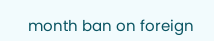month ban on foreign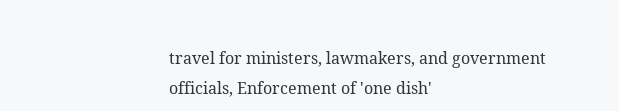travel for ministers, lawmakers, and government officials, Enforcement of 'one dish'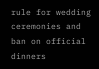rule for wedding ceremonies and ban on official dinners